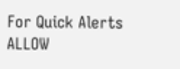For Quick Alerts
ALLOW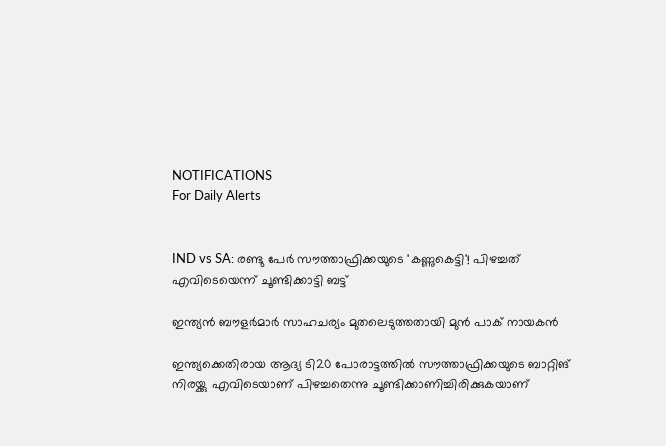NOTIFICATIONS
For Daily Alerts


IND vs SA: രണ്ടു പേര്‍ സൗത്താഫ്രിക്കയുടെ 'കണ്ണുകെട്ടി'! പിഴച്ചത് എവിടെയെന്ന് ചൂണ്ടിക്കാട്ടി ബട്ട്

ഇന്ത്യന്‍ ബൗളര്‍മാര്‍ സാഹചര്യം മുതലെടുത്തതായി മുന്‍ പാക് നായകന്‍

ഇന്ത്യക്കെതിരായ ആദ്യ ടി20 പോരാട്ടത്തില്‍ സൗത്താഫ്രിക്കയുടെ ബാറ്റിങ് നിരയ്ക്കു എവിടെയാണ് പിഴച്ചതെന്നു ചൂണ്ടിക്കാണിച്ചിരിക്കുകയാണ്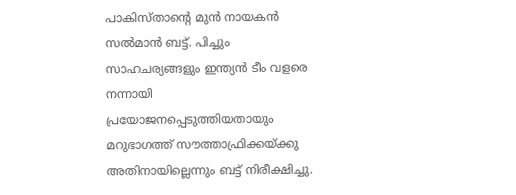പാകിസ്താന്റെ മുന്‍ നായകന്‍ സല്‍മാന്‍ ബട്ട്. പിച്ചും സാഹചര്യങ്ങളും ഇന്ത്യന്‍ ടീം വളരെ നന്നായി പ്രയോജനപ്പെടുത്തിയതായും മറുഭാഗത്ത് സൗത്താഫ്രിക്കയ്ക്കു അതിനായില്ലെന്നും ബട്ട് നിരീക്ഷിച്ചു.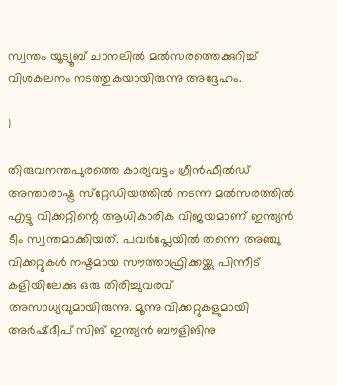സ്വന്തം യൂട്യൂബ് ചാനലില്‍ മല്‍സരത്തെക്കുറിച്ച് വിശകലനം നടത്തുകയായിരുന്നു അദ്ദേഹം.

1

തിരുവനന്തപുരത്തെ കാര്യവട്ടം ഗ്രീന്‍ഫീല്‍ഡ് അന്താരാഷ്ട്ര സ്‌റ്റേഡിയത്തില്‍ നടന്ന മല്‍സരത്തില്‍ എട്ടു വിക്കറ്റിന്റെ ആധികാരിക വിജയമാണ് ഇന്ത്യന്‍ ടീം സ്വന്തമാക്കിയത്. പവര്‍പ്ലേയില്‍ തന്നെ അഞ്ചു വിക്കറ്റുകള്‍ നഷ്ടമായ സൗത്താഫ്രിക്കയ്ക്കു പിന്നീട് കളിയിലേക്കു ഒരു തിരിച്ചുവരവ് അസാധ്യവുമായിരുന്നു. മൂന്നു വിക്കറ്റുകളുമായി അര്‍ഷ്ദീപ് സിങ് ഇന്ത്യന്‍ ബൗളിങിനു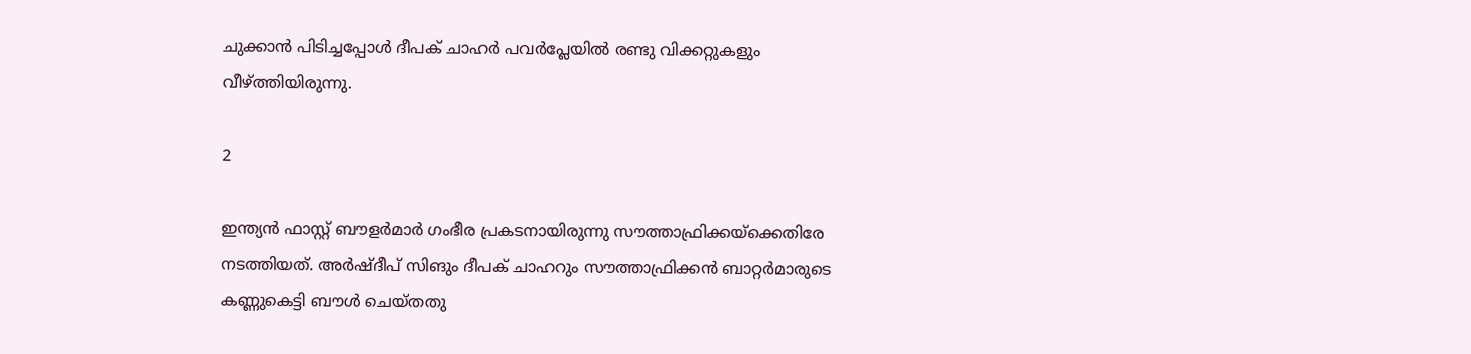ചുക്കാന്‍ പിടിച്ചപ്പോള്‍ ദീപക് ചാഹര്‍ പവര്‍പ്ലേയില്‍ രണ്ടു വിക്കറ്റുകളും വീഴ്ത്തിയിരുന്നു.

2

ഇന്ത്യന്‍ ഫാസ്റ്റ് ബൗളര്‍മാര്‍ ഗംഭീര പ്രകടനായിരുന്നു സൗത്താഫ്രിക്കയ്‌ക്കെതിരേ നടത്തിയത്. അര്‍ഷ്ദീപ് സിങും ദീപക് ചാഹറും സൗത്താഫ്രിക്കന്‍ ബാറ്റര്‍മാരുടെ കണ്ണുകെട്ടി ബൗള്‍ ചെയ്തതു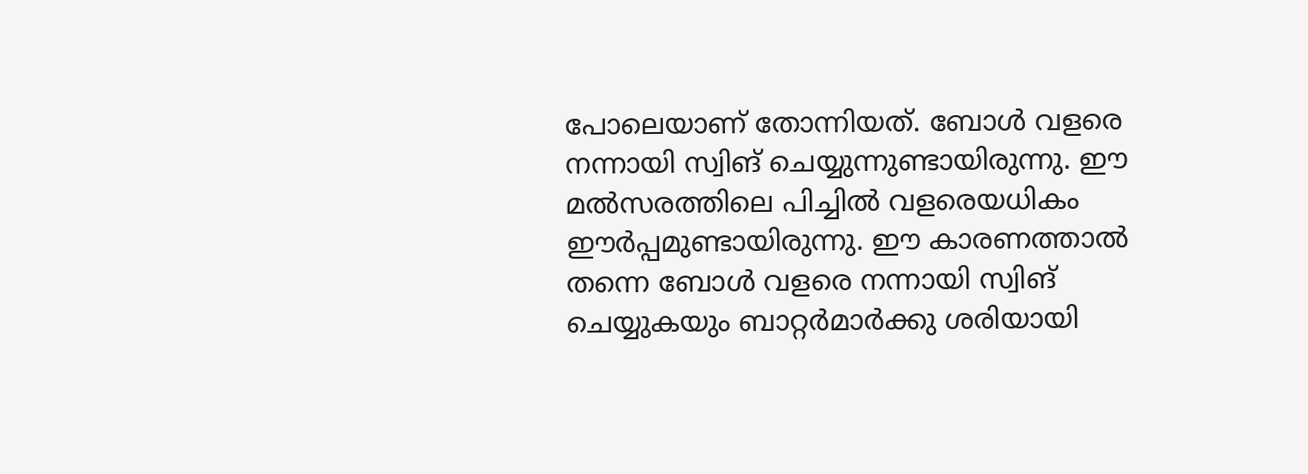പോലെയാണ് തോന്നിയത്. ബോള്‍ വളരെ നന്നായി സ്വിങ് ചെയ്യുന്നുണ്ടായിരുന്നു. ഈ മല്‍സരത്തിലെ പിച്ചില്‍ വളരെയധികം ഈര്‍പ്പമുണ്ടായിരുന്നു. ഈ കാരണത്താല്‍ തന്നെ ബോള്‍ വളരെ നന്നായി സ്വിങ് ചെയ്യുകയും ബാറ്റര്‍മാര്‍ക്കു ശരിയായി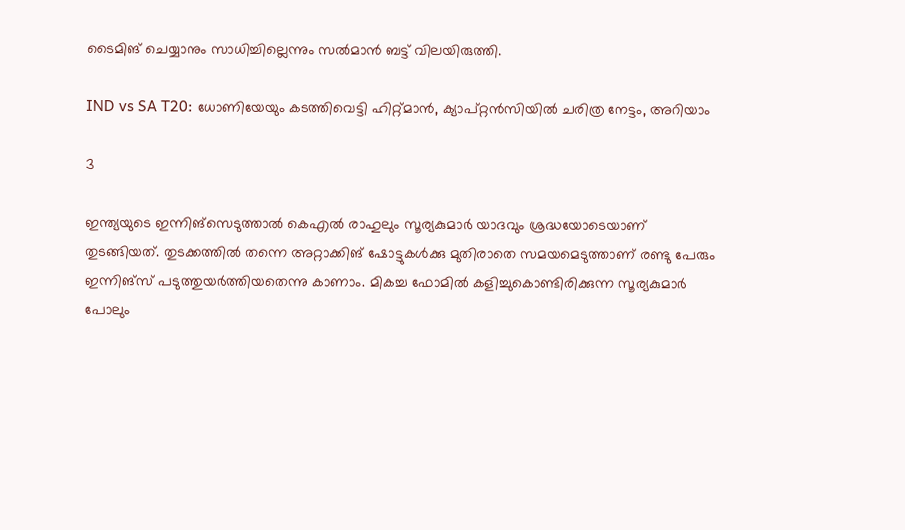ടൈമിങ് ചെയ്യാനും സാധിച്ചില്ലെന്നും സല്‍മാന്‍ ബട്ട് വിലയിരുത്തി.

IND vs SA T20: ധോണിയേയും കടത്തിവെട്ടി ഹിറ്റ്മാന്‍, ക്യാപ്റ്റന്‍സിയില്‍ ചരിത്ര നേട്ടം, അറിയാം

3

ഇന്ത്യയുടെ ഇന്നിങ്‌സെടുത്താല്‍ കെഎല്‍ രാഹുലും സൂര്യകുമാര്‍ യാദവും ശ്രദ്ധയോടെയാണ് തുടങ്ങിയത്. തുടക്കത്തില്‍ തന്നെ അറ്റാക്കിങ് ഷോട്ടുകള്‍ക്കു മുതിരാതെ സമയമെടുത്താണ് രണ്ടു പേരും ഇന്നിങ്‌സ് പടുത്തുയര്‍ത്തിയതെന്നു കാണാം. മികച്ച ഫോമില്‍ കളിച്ചുകൊണ്ടിരിക്കുന്ന സൂര്യകുമാര്‍ പോലും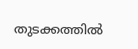തുടക്കത്തില്‍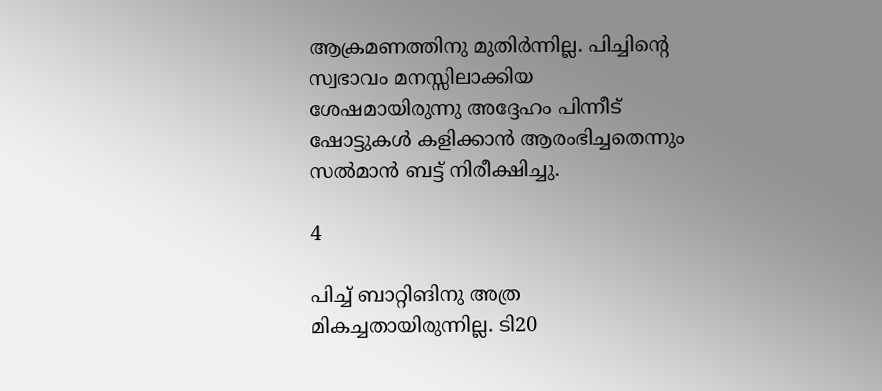ആക്രമണത്തിനു മുതിര്‍ന്നില്ല. പിച്ചിന്റെ സ്വഭാവം മനസ്സിലാക്കിയ ശേഷമായിരുന്നു അദ്ദേഹം പിന്നീട് ഷോട്ടുകള്‍ കളിക്കാന്‍ ആരംഭിച്ചതെന്നും സല്‍മാന്‍ ബട്ട് നിരീക്ഷിച്ചു.

4

പിച്ച് ബാറ്റിങിനു അത്ര മികച്ചതായിരുന്നില്ല. ടി20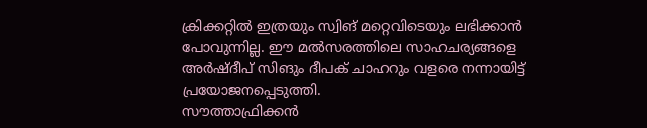ക്രിക്കറ്റില്‍ ഇത്രയും സ്വിങ് മറ്റെവിടെയും ലഭിക്കാന്‍ പോവുന്നില്ല. ഈ മല്‍സരത്തിലെ സാഹചര്യങ്ങളെ അര്‍ഷ്ദീപ് സിങും ദീപക് ചാഹറും വളരെ നന്നായിട്ട് പ്രയോജനപ്പെടുത്തി.
സൗത്താഫ്രിക്കന്‍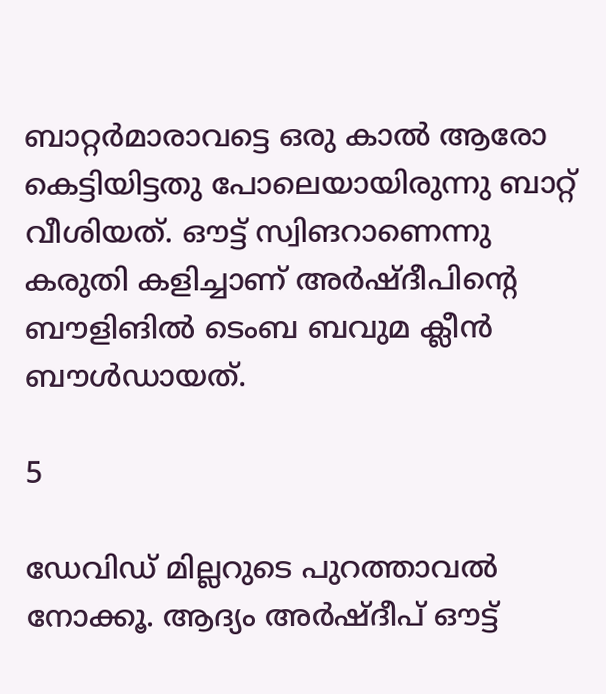ബാറ്റര്‍മാരാവട്ടെ ഒരു കാല്‍ ആരോ കെട്ടിയിട്ടതു പോലെയായിരുന്നു ബാറ്റ് വീശിയത്. ഔട്ട് സ്വിങറാണെന്നു കരുതി കളിച്ചാണ് അര്‍ഷ്ദീപിന്റെ ബൗളിങില്‍ ടെംബ ബവുമ ക്ലീന്‍ ബൗള്‍ഡായത്.

5

ഡേവിഡ് മില്ലറുടെ പുറത്താവല്‍ നോക്കൂ. ആദ്യം അര്‍ഷ്ദീപ് ഔട്ട്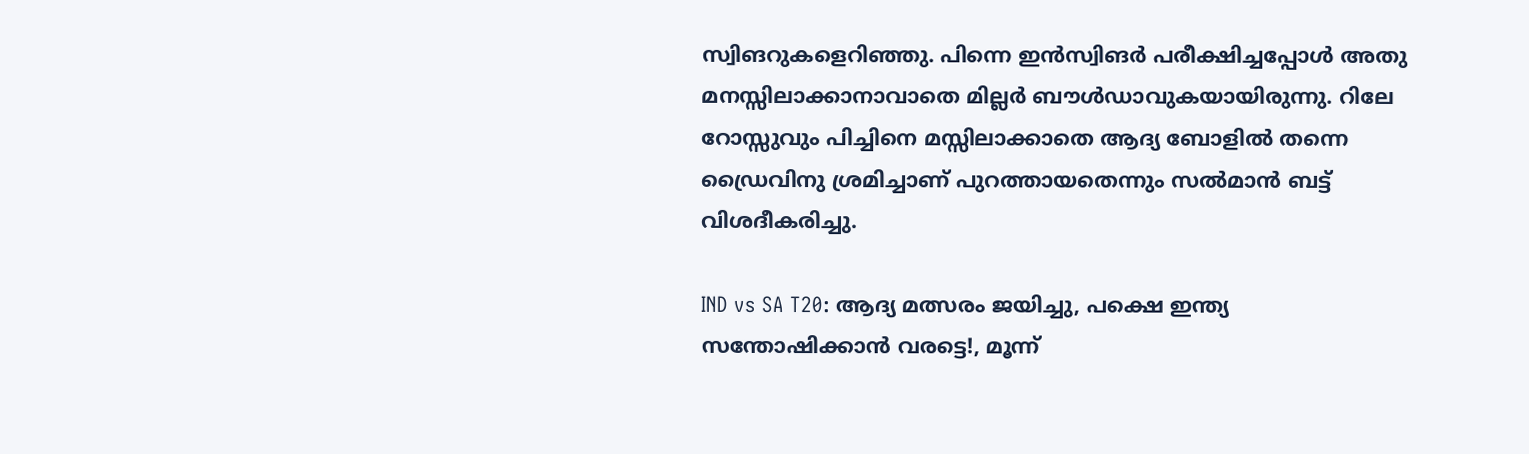സ്വിങറുകളെറിഞ്ഞു. പിന്നെ ഇന്‍സ്വിങര്‍ പരീക്ഷിച്ചപ്പോള്‍ അതു മനസ്സിലാക്കാനാവാതെ മില്ലര്‍ ബൗള്‍ഡാവുകയായിരുന്നു. റിലേ റോസ്സുവും പിച്ചിനെ മസ്സിലാക്കാതെ ആദ്യ ബോളില്‍ തന്നെ ഡ്രൈവിനു ശ്രമിച്ചാണ് പുറത്തായതെന്നും സല്‍മാന്‍ ബട്ട് വിശദീകരിച്ചു.

IND vs SA T20: ആദ്യ മത്സരം ജയിച്ചു, പക്ഷെ ഇന്ത്യ സന്തോഷിക്കാന്‍ വരട്ടെ!, മൂന്ന്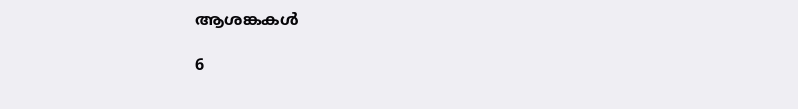ആശങ്കകള്‍

6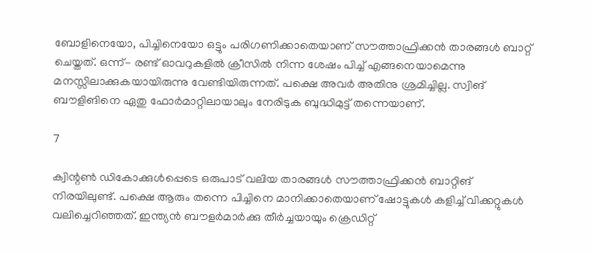ബോളിനെയോ, പിച്ചിനെയോ ഒട്ടും പരിഗണിക്കാതെയാണ് സൗത്താഫ്രിക്കന്‍ താരങ്ങള്‍ ബാറ്റ് ചെയ്തത്. ഒന്ന്- രണ്ട് ഓവറുകളില്‍ ക്രീസില്‍ നിന്ന ശേഷം പിച്ച് എങ്ങനെയാമെന്നു മനസ്സിലാക്കുകയായിരുന്നു വേണ്ടിയിരുന്നത്. പക്ഷെ അവര്‍ അതിനു ശ്രമിച്ചില്ല. സ്വിങ് ബൗളിങിനെ ഏതു ഫോര്‍മാറ്റിലായാലും നേരിടുക ബുദ്ധിമുട്ട് തന്നെയാണ്.

7

ക്വിന്റണ്‍ ഡികോക്കുള്‍പ്പെടെ ഒരുപാട് വലിയ താരങ്ങള്‍ സൗത്താഫ്രിക്കന്‍ ബാറ്റിങ് നിരയിലുണ്ട്. പക്ഷെ ആരും തന്നെ പിച്ചിനെ മാനിക്കാതെയാണ് ഷോട്ടുകള്‍ കളിച്ച് വിക്കറ്റുകള്‍ വലിച്ചെറിഞ്ഞത്. ഇന്ത്യന്‍ ബൗളര്‍മാര്‍ക്കു തീര്‍ച്ചയായും ക്രെഡിറ്റ്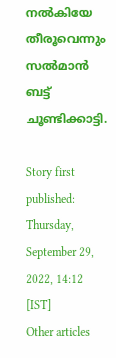നല്‍കിയേ തീരൂവെന്നും സല്‍മാന്‍ ബട്ട് ചൂണ്ടിക്കാട്ടി.

Story first published: Thursday, September 29, 2022, 14:12 [IST]
Other articles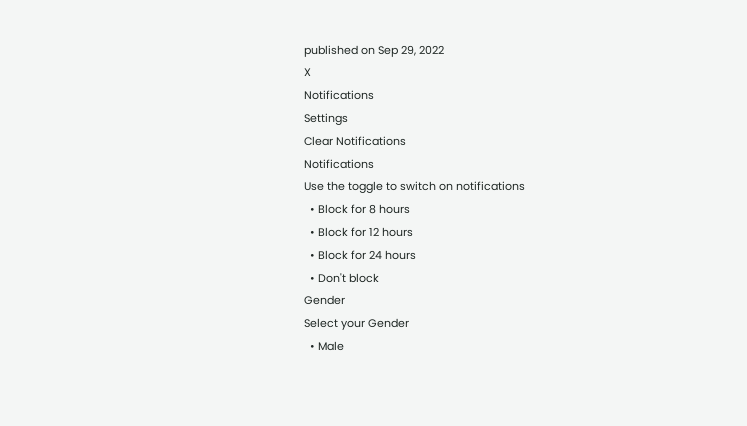published on Sep 29, 2022
X
Notifications
Settings
Clear Notifications
Notifications
Use the toggle to switch on notifications
  • Block for 8 hours
  • Block for 12 hours
  • Block for 24 hours
  • Don't block
Gender
Select your Gender
  • Male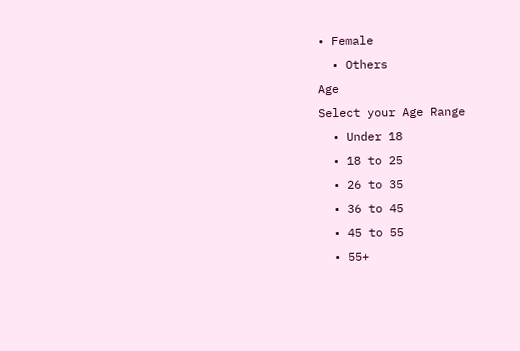• Female
  • Others
Age
Select your Age Range
  • Under 18
  • 18 to 25
  • 26 to 35
  • 36 to 45
  • 45 to 55
  • 55+